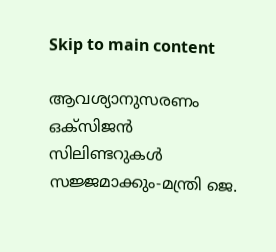Skip to main content

ആവശ്യാനുസരണം ഒക്‌സിജന്‍ സിലിണ്ടറുകള്‍ സജ്ജമാക്കും-മന്ത്രി ജെ.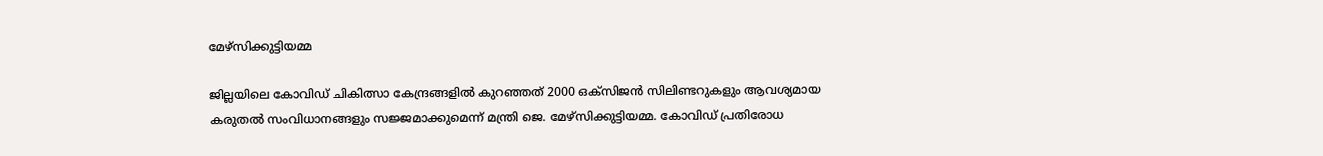മേഴ്സിക്കുട്ടിയമ്മ

ജില്ലയിലെ കോവിഡ് ചികിത്സാ കേന്ദ്രങ്ങളില്‍ കുറഞ്ഞത് 2000 ഒക്‌സിജന്‍ സിലിണ്ടറുകളും ആവശ്യമായ കരുതല്‍ സംവിധാനങ്ങളും സജ്ജമാക്കുമെന്ന് മന്ത്രി ജെ. മേഴ്സിക്കുട്ടിയമ്മ. കോവിഡ് പ്രതിരോധ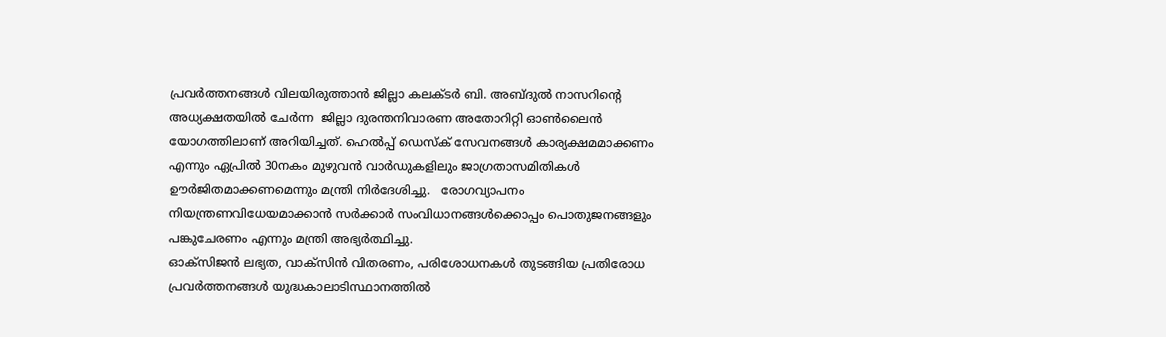പ്രവര്‍ത്തനങ്ങള്‍ വിലയിരുത്താന്‍ ജില്ലാ കലക്ടര്‍ ബി. അബ്ദുല്‍ നാസറിന്റെ അധ്യക്ഷതയില്‍ ചേര്‍ന്ന  ജില്ലാ ദുരന്തനിവാരണ അതോറിറ്റി ഓണ്‍ലൈന്‍ യോഗത്തിലാണ് അറിയിച്ചത്. ഹെല്‍പ്പ് ഡെസ്‌ക് സേവനങ്ങള്‍ കാര്യക്ഷമമാക്കണം എന്നും ഏപ്രില്‍ 30നകം മുഴുവന്‍ വാര്‍ഡുകളിലും ജാഗ്രതാസമിതികള്‍ ഊര്‍ജിതമാക്കണമെന്നും മന്ത്രി നിര്‍ദേശിച്ചു.   രോഗവ്യാപനം നിയന്ത്രണവിധേയമാക്കാന്‍ സര്‍ക്കാര്‍ സംവിധാനങ്ങള്‍ക്കൊപ്പം പൊതുജനങ്ങളും പങ്കുചേരണം എന്നും മന്ത്രി അഭ്യര്‍ത്ഥിച്ചു.
ഓക്‌സിജന്‍ ലഭ്യത, വാക്‌സിന്‍ വിതരണം, പരിശോധനകള്‍ തുടങ്ങിയ പ്രതിരോധ പ്രവര്‍ത്തനങ്ങള്‍ യുദ്ധകാലാടിസ്ഥാനത്തില്‍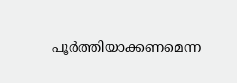പൂര്‍ത്തിയാക്കണമെന്ന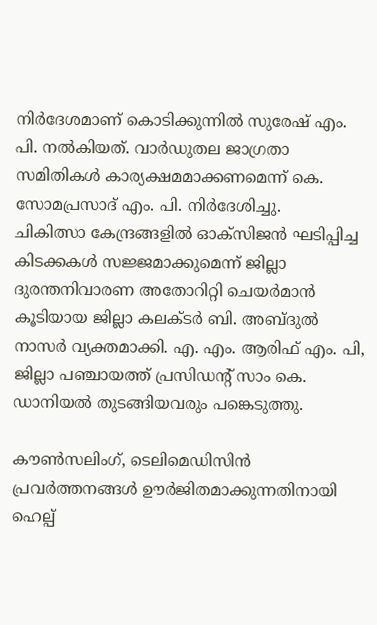നിര്‍ദേശമാണ് കൊടിക്കുന്നില്‍ സുരേഷ് എം. പി. നല്‍കിയത്. വാര്‍ഡുതല ജാഗ്രതാ സമിതികള്‍ കാര്യക്ഷമമാക്കണമെന്ന് കെ. സോമപ്രസാദ് എം. പി. നിര്‍ദേശിച്ചു.
ചികിത്സാ കേന്ദ്രങ്ങളില്‍ ഓക്‌സിജന്‍ ഘടിപ്പിച്ച കിടക്കകള്‍ സജ്ജമാക്കുമെന്ന് ജില്ലാ ദുരന്തനിവാരണ അതോറിറ്റി ചെയര്‍മാന്‍ കൂടിയായ ജില്ലാ കലക്ടര്‍ ബി. അബ്ദുല്‍ നാസര്‍ വ്യക്തമാക്കി. എ. എം. ആരിഫ് എം. പി, ജില്ലാ പഞ്ചായത്ത് പ്രസിഡന്റ് സാം കെ. ഡാനിയല്‍ തുടങ്ങിയവരും പങ്കെടുത്തു.

കൗണ്‍സലിംഗ്, ടെലിമെഡിസിന്‍ പ്രവര്‍ത്തനങ്ങള്‍ ഊര്‍ജിതമാക്കുന്നതിനായി ഹെല്പ്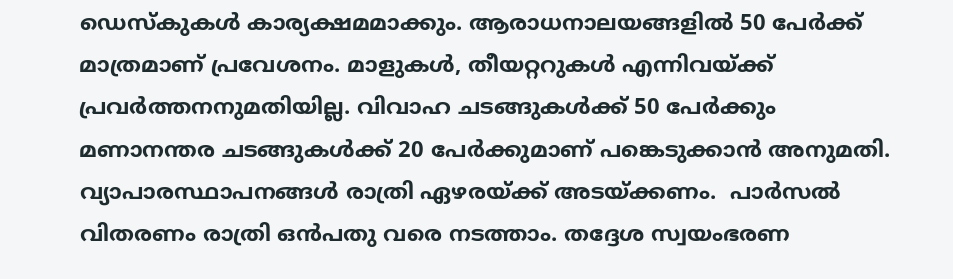ഡെസ്‌കുകള്‍ കാര്യക്ഷമമാക്കും. ആരാധനാലയങ്ങളില്‍ 50 പേര്‍ക്ക് മാത്രമാണ് പ്രവേശനം. മാളുകള്‍, തീയറ്ററുകള്‍ എന്നിവയ്ക്ക് പ്രവര്‍ത്തനനുമതിയില്ല. വിവാഹ ചടങ്ങുകള്‍ക്ക് 50 പേര്‍ക്കും മണാനന്തര ചടങ്ങുകള്‍ക്ക് 20 പേര്‍ക്കുമാണ് പങ്കെടുക്കാന്‍ അനുമതി. വ്യാപാരസ്ഥാപനങ്ങള്‍ രാത്രി ഏഴരയ്ക്ക് അടയ്ക്കണം.  പാര്‍സല്‍ വിതരണം രാത്രി ഒന്‍പതു വരെ നടത്താം. തദ്ദേശ സ്വയംഭരണ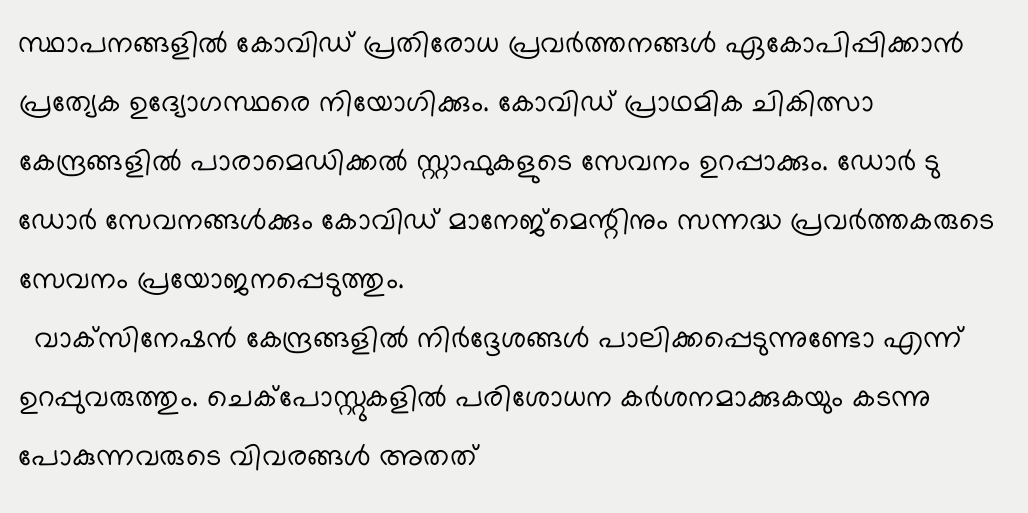സ്ഥാപനങ്ങളില്‍ കോവിഡ് പ്രതിരോധ പ്രവര്‍ത്തനങ്ങള്‍ ഏകോപിപ്പിക്കാന്‍ പ്രത്യേക ഉദ്യോഗസ്ഥരെ നിയോഗിക്കും. കോവിഡ് പ്രാഥമിക ചികിത്സാ കേന്ദ്രങ്ങളില്‍ പാരാമെഡിക്കല്‍ സ്റ്റാഫുകളുടെ സേവനം ഉറപ്പാക്കും. ഡോര്‍ ടു ഡോര്‍ സേവനങ്ങള്‍ക്കും കോവിഡ് മാനേജ്മെന്റിനും സന്നദ്ധ പ്രവര്‍ത്തകരുടെ സേവനം പ്രയോജനപ്പെടുത്തും.
  വാക്‌സിനേഷന്‍ കേന്ദ്രങ്ങളില്‍ നിര്‍ദ്ദേശങ്ങള്‍ പാലിക്കപ്പെടുന്നുണ്ടോ എന്ന് ഉറപ്പുവരുത്തും. ചെക്‌പോസ്റ്റുകളില്‍ പരിശോധന കര്‍ശനമാക്കുകയും കടന്നു പോകുന്നവരുടെ വിവരങ്ങള്‍ അതത്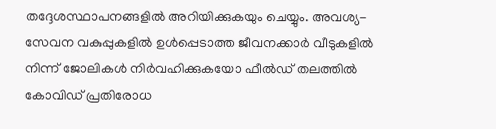തദ്ദേശസ്ഥാപനങ്ങളില്‍ അറിയിക്കുകയും ചെയ്യും. അവശ്യ-സേവന വകുപ്പുകളില്‍ ഉള്‍പ്പെടാത്ത ജീവനക്കാര്‍ വീടുകളില്‍ നിന്ന് ജോലികള്‍ നിര്‍വഹിക്കുകയോ ഫീല്‍ഡ് തലത്തില്‍ കോവിഡ് പ്രതിരോധ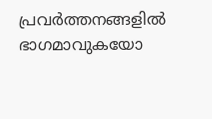പ്രവര്‍ത്തനങ്ങളില്‍ ഭാഗമാവുകയോ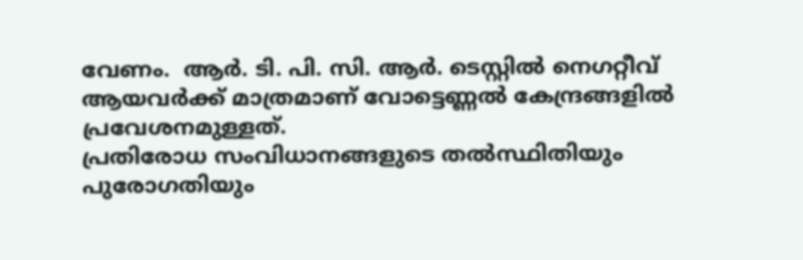വേണം.  ആര്‍. ടി. പി. സി. ആര്‍. ടെസ്റ്റില്‍ നെഗറ്റീവ് ആയവര്‍ക്ക് മാത്രമാണ് വോട്ടെണ്ണല്‍ കേന്ദ്രങ്ങളില്‍ പ്രവേശനമുള്ളത്.
പ്രതിരോധ സംവിധാനങ്ങളുടെ തല്‍സ്ഥിതിയും പുരോഗതിയും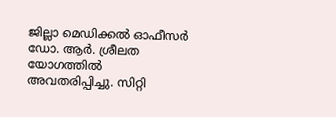ജില്ലാ മെഡിക്കല്‍ ഓഫീസര്‍ ഡോ. ആര്‍. ശ്രീലത യോഗത്തില്‍ അവതരിപ്പിച്ചു. സിറ്റി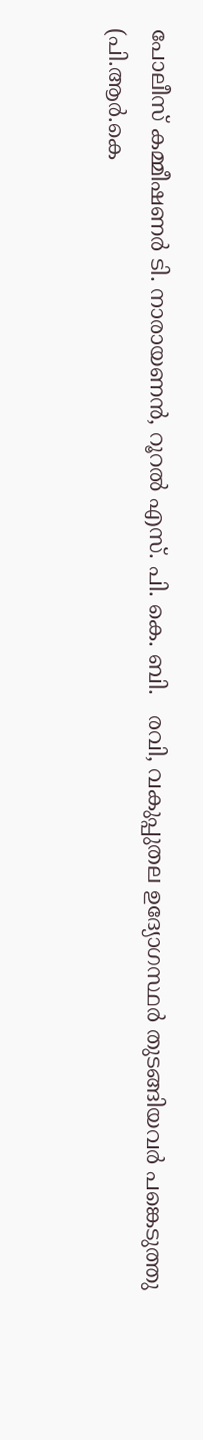പോലീസ് കമ്മീഷണര്‍ ടി. നാരായണന്‍, റൂറല്‍ എസ്. പി. കെ. ബി.   രവി, വകുപ്പുതല ഉദ്യോഗസ്ഥര്‍ തുടങ്ങിയവര്‍ പങ്കെടുത്തു
(പി.ആര്‍.കെ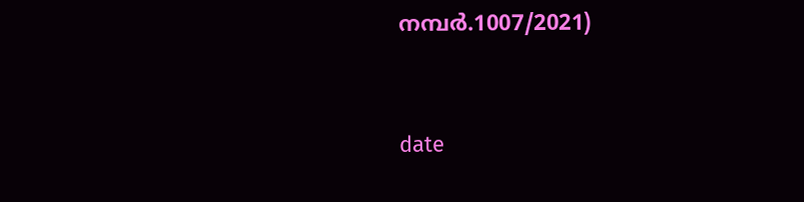നമ്പര്‍.1007/2021)


date